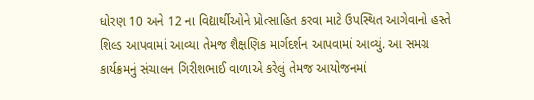ધોરણ 10 અને 12 ના વિદ્યાર્થીઓને પ્રોત્સાહિત કરવા માટે ઉપસ્થિત આગેવાનો હસ્તે શિલ્ડ આપવામાં આવ્યા તેમજ શૈક્ષણિક માર્ગદર્શન આપવામાં આવ્યું. આ સમગ્ર કાર્યક્રમનું સંચાલન ગિરીશભાઈ વાળાએ કરેલું તેમજ આયોજનમાં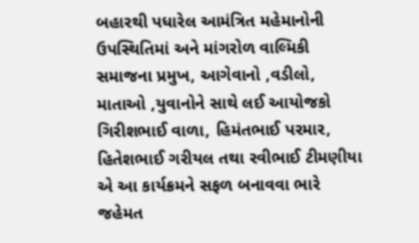બહારથી પધારેલ આમંત્રિત મહેમાનોની ઉપસ્થિતિમાં અને માંગરોળ વાલ્મિકી સમાજના પ્રમુખ, આગેવાનો ,વડીલો, માતાઓ ,યુવાનોને સાથે લઈ આયોજકો ગિરીશભાઈ વાળા, હિમંતભાઈ પરમાર, હિતેશભાઈ ગરીયલ તથા રવીભાઈ ટીમણીયા એ આ કાર્યક્રમને સફળ બનાવવા ભારે જહેમત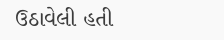ઉઠાવેલી હતી